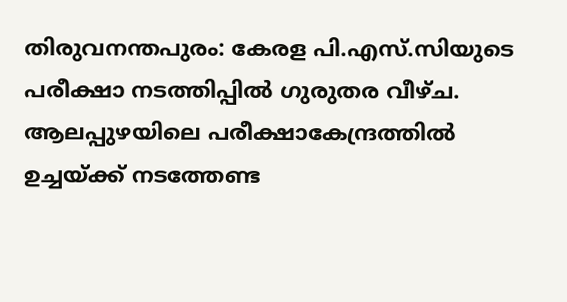തിരുവനന്തപുരം: കേരള പി.എസ്.സിയുടെ പരീക്ഷാ നടത്തിപ്പിൽ ഗുരുതര വീഴ്ച. ആലപ്പുഴയിലെ പരീക്ഷാകേന്ദ്രത്തിൽ ഉച്ചയ്ക്ക് നടത്തേണ്ട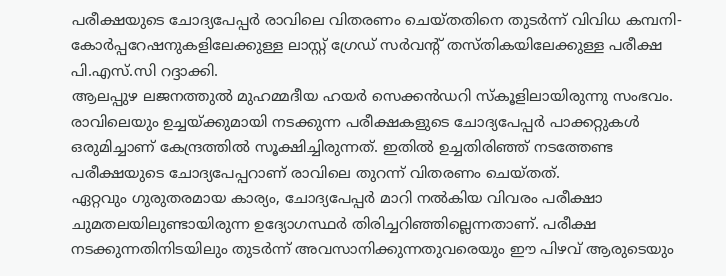പരീക്ഷയുടെ ചോദ്യപേപ്പർ രാവിലെ വിതരണം ചെയ്തതിനെ തുടർന്ന് വിവിധ കമ്പനി-കോർപ്പറേഷനുകളിലേക്കുള്ള ലാസ്റ്റ് ഗ്രേഡ് സർവന്റ് തസ്തികയിലേക്കുള്ള പരീക്ഷ പി.എസ്.സി റദ്ദാക്കി.
ആലപ്പുഴ ലജനത്തുൽ മുഹമ്മദീയ ഹയർ സെക്കൻഡറി സ്കൂളിലായിരുന്നു സംഭവം. രാവിലെയും ഉച്ചയ്ക്കുമായി നടക്കുന്ന പരീക്ഷകളുടെ ചോദ്യപേപ്പർ പാക്കറ്റുകൾ ഒരുമിച്ചാണ് കേന്ദ്രത്തിൽ സൂക്ഷിച്ചിരുന്നത്. ഇതിൽ ഉച്ചതിരിഞ്ഞ് നടത്തേണ്ട പരീക്ഷയുടെ ചോദ്യപേപ്പറാണ് രാവിലെ തുറന്ന് വിതരണം ചെയ്തത്.
ഏറ്റവും ഗുരുതരമായ കാര്യം, ചോദ്യപേപ്പർ മാറി നൽകിയ വിവരം പരീക്ഷാ ചുമതലയിലുണ്ടായിരുന്ന ഉദ്യോഗസ്ഥർ തിരിച്ചറിഞ്ഞില്ലെന്നതാണ്. പരീക്ഷ നടക്കുന്നതിനിടയിലും തുടർന്ന് അവസാനിക്കുന്നതുവരെയും ഈ പിഴവ് ആരുടെയും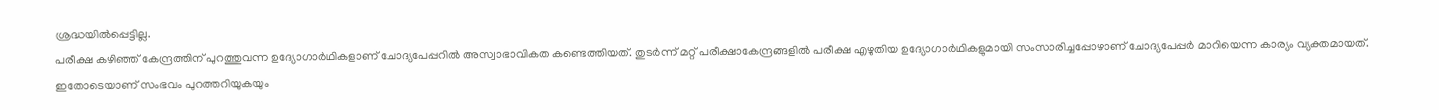ശ്രദ്ധയിൽപ്പെട്ടില്ല.
പരീക്ഷ കഴിഞ്ഞ് കേന്ദ്രത്തിന് പുറത്തുവന്ന ഉദ്യോഗാർഥികളാണ് ചോദ്യപേപ്പറിൽ അസ്വാഭാവികത കണ്ടെത്തിയത്. തുടർന്ന് മറ്റ് പരീക്ഷാകേന്ദ്രങ്ങളിൽ പരീക്ഷ എഴുതിയ ഉദ്യോഗാർഥികളുമായി സംസാരിച്ചപ്പോഴാണ് ചോദ്യപേപ്പർ മാറിയെന്ന കാര്യം വ്യക്തമായത്. ഇതോടെയാണ് സംഭവം പുറത്തറിയുകയും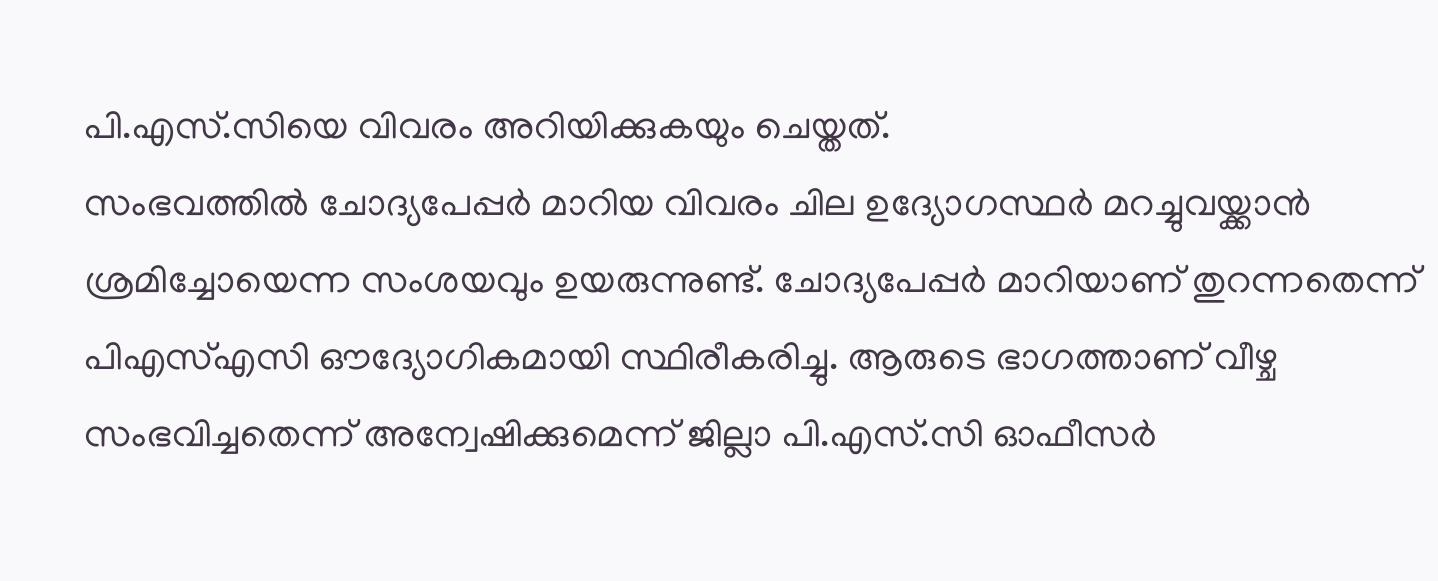പി.എസ്.സിയെ വിവരം അറിയിക്കുകയും ചെയ്തത്.
സംഭവത്തിൽ ചോദ്യപേപ്പർ മാറിയ വിവരം ചില ഉദ്യോഗസ്ഥർ മറച്ചുവയ്ക്കാൻ ശ്രമിച്ചോയെന്ന സംശയവും ഉയരുന്നുണ്ട്. ചോദ്യപേപ്പർ മാറിയാണ് തുറന്നതെന്ന് പിഎസ്എസി ഔദ്യോഗികമായി സ്ഥിരീകരിച്ചു. ആരുടെ ഭാഗത്താണ് വീഴ്ച സംഭവിച്ചതെന്ന് അന്വേഷിക്കുമെന്ന് ജില്ലാ പി.എസ്.സി ഓഫീസർ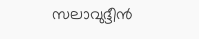സലാവുദ്ദീൻ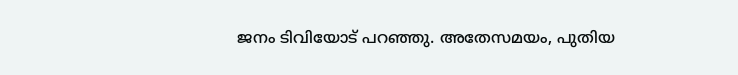ജനം ടിവിയോട് പറഞ്ഞു. അതേസമയം, പുതിയ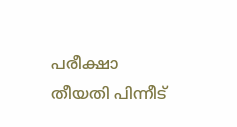പരീക്ഷാ തീയതി പിന്നീട്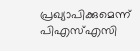പ്രഖ്യാപിക്കുമെന്ന് പിഎസ്എസി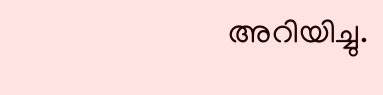അറിയിച്ചു.